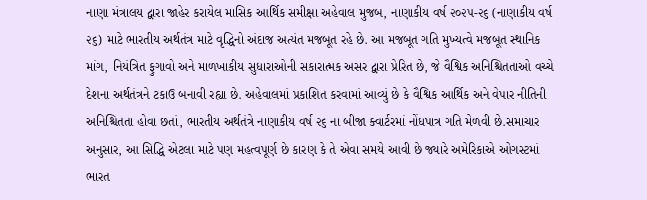નાણા મંત્રાલય દ્વારા જાહેર કરાયેલ માસિક આર્થિક સમીક્ષા અહેવાલ મુજબ, નાણાકીય વર્ષ ૨૦૨૫-૨૬ (નાણાકીય વર્ષ ૨૬) માટે ભારતીય અર્થતંત્ર માટે વૃદ્ધિનો અંદાજ અત્યંત મજબૂત રહે છે. આ મજબૂત ગતિ મુખ્યત્વે મજબૂત સ્થાનિક માંગ, નિયંત્રિત ફુગાવો અને માળખાકીય સુધારાઓની સકારાત્મક અસર દ્વારા પ્રેરિત છે, જે વૈશ્વિક અનિશ્ચિતતાઓ વચ્ચે દેશના અર્થતંત્રને ટકાઉ બનાવી રહ્યા છે. અહેવાલમાં પ્રકાશિત કરવામાં આવ્યું છે કે વૈશ્વિક આર્થિક અને વેપાર નીતિની અનિશ્ચિતતા હોવા છતાં, ભારતીય અર્થતંત્રે નાણાકીય વર્ષ ૨૬ ના બીજા ક્વાર્ટરમાં નોંધપાત્ર ગતિ મેળવી છે.સમાચાર અનુસાર, આ સિદ્ધિ એટલા માટે પણ મહત્વપૂર્ણ છે કારણ કે તે એવા સમયે આવી છે જ્યારે અમેરિકાએ ઓગસ્ટમાં ભારત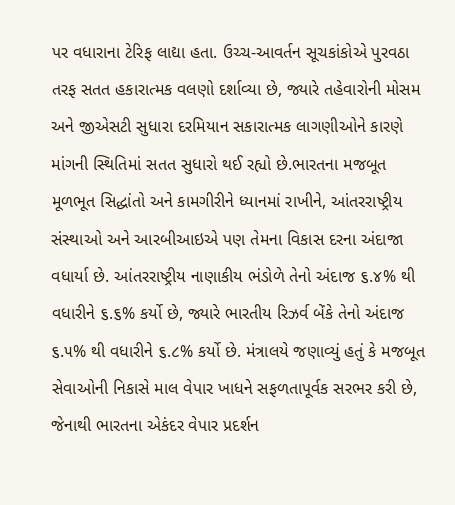પર વધારાના ટેરિફ લાદ્યા હતા. ઉચ્ચ-આવર્તન સૂચકાંકોએ પુરવઠા તરફ સતત હકારાત્મક વલણો દર્શાવ્યા છે, જ્યારે તહેવારોની મોસમ અને જીએસટી સુધારા દરમિયાન સકારાત્મક લાગણીઓને કારણે માંગની સ્થિતિમાં સતત સુધારો થઈ રહ્યો છે.ભારતના મજબૂત મૂળભૂત સિદ્ધાંતો અને કામગીરીને ધ્યાનમાં રાખીને, આંતરરાષ્ટ્રીય સંસ્થાઓ અને આરબીઆઇએ પણ તેમના વિકાસ દરના અંદાજા વધાર્યા છે. આંતરરાષ્ટ્રીય નાણાકીય ભંડોળે તેનો અંદાજ ૬.૪% થી વધારીને ૬.૬% કર્યો છે, જ્યારે ભારતીય રિઝર્વ બેંકે તેનો અંદાજ ૬.૫% થી વધારીને ૬.૮% કર્યો છે. મંત્રાલયે જણાવ્યું હતું કે મજબૂત સેવાઓની નિકાસે માલ વેપાર ખાધને સફળતાપૂર્વક સરભર કરી છે, જેનાથી ભારતના એકંદર વેપાર પ્રદર્શન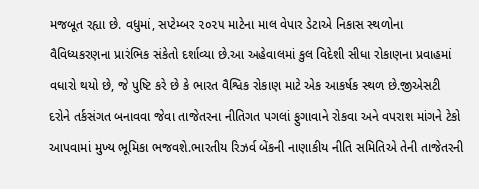મજબૂત રહ્યા છે. વધુમાં, સપ્ટેમ્બર ૨૦૨૫ માટેના માલ વેપાર ડેટાએ નિકાસ સ્થળોના વૈવિધ્યકરણના પ્રારંભિક સંકેતો દર્શાવ્યા છે.આ અહેવાલમાં કુલ વિદેશી સીધા રોકાણના પ્રવાહમાં વધારો થયો છે, જે પુષ્ટિ કરે છે કે ભારત વૈશ્વિક રોકાણ માટે એક આકર્ષક સ્થળ છે.જીએસટી દરોને તર્કસંગત બનાવવા જેવા તાજેતરના નીતિગત પગલાં ફુગાવાને રોકવા અને વપરાશ માંગને ટેકો આપવામાં મુખ્ય ભૂમિકા ભજવશે.ભારતીય રિઝર્વ બેંકની નાણાકીય નીતિ સમિતિએ તેની તાજેતરની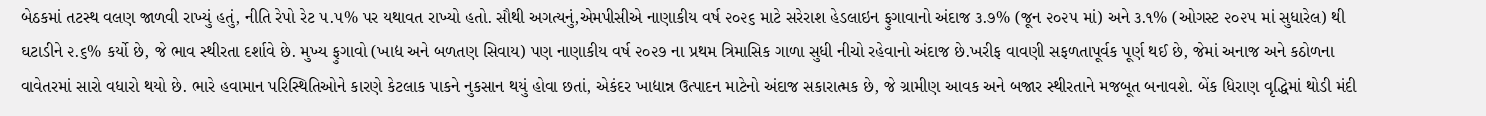બેઠકમાં તટસ્થ વલણ જાળવી રાખ્યું હતું, નીતિ રેપો રેટ ૫.૫% પર યથાવત રાખ્યો હતો. સૌથી અગત્યનું,એમપીસીએ નાણાકીય વર્ષ ૨૦૨૬ માટે સરેરાશ હેડલાઇન ફુગાવાનો અંદાજ ૩.૭% (જૂન ૨૦૨૫ માં) અને ૩.૧% (ઓગસ્ટ ૨૦૨૫ માં સુધારેલ) થી ઘટાડીને ૨.૬% કર્યો છે, જે ભાવ સ્થીરતા દર્શાવે છે. મુખ્ય ફુગાવો (ખાદ્ય અને બળતણ સિવાય) પણ નાણાકીય વર્ષ ૨૦૨૭ ના પ્રથમ ત્રિમાસિક ગાળા સુધી નીચો રહેવાનો અંદાજ છે.ખરીફ વાવણી સફળતાપૂર્વક પૂર્ણ થઈ છે, જેમાં અનાજ અને કઠોળના વાવેતરમાં સારો વધારો થયો છે. ભારે હવામાન પરિસ્થિતિઓને કારણે કેટલાક પાકને નુકસાન થયું હોવા છતાં, એકંદર ખાદ્યાન્ન ઉત્પાદન માટેનો અંદાજ સકારાત્મક છે, જે ગ્રામીણ આવક અને બજાર સ્થીરતાને મજબૂત બનાવશે. બેંક ધિરાણ વૃદ્ધિમાં થોડી મંદી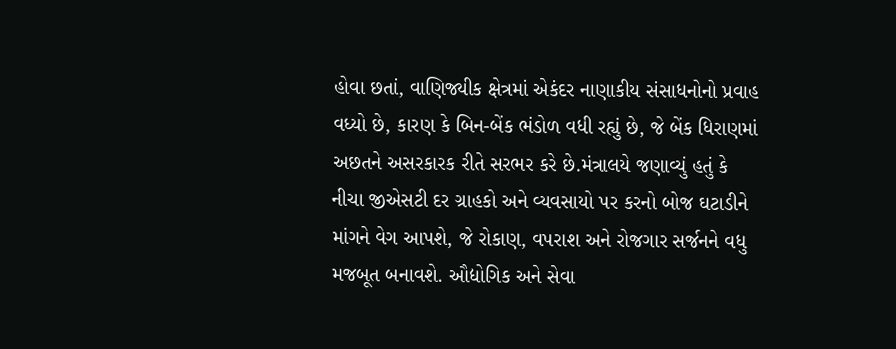હોવા છતાં, વાણિજ્યીક ક્ષેત્રમાં એકંદર નાણાકીય સંસાધનોનો પ્રવાહ વધ્યો છે, કારણ કે બિન-બેંક ભંડોળ વધી રહ્યું છે, જે બેંક ધિરાણમાં અછતને અસરકારક રીતે સરભર કરે છે.મંત્રાલયે જણાવ્યું હતું કે નીચા જીએસટી દર ગ્રાહકો અને વ્યવસાયો પર કરનો બોજ ઘટાડીને માંગને વેગ આપશે, જે રોકાણ, વપરાશ અને રોજગાર સર્જનને વધુ મજબૂત બનાવશે. ઔદ્યોગિક અને સેવા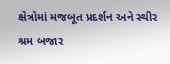ક્ષેત્રોમાં મજબૂત પ્રદર્શન અને સ્થીર શ્રમ બજાર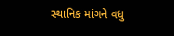સ્થાનિક માંગને વધુ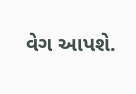વેગ આપશે.